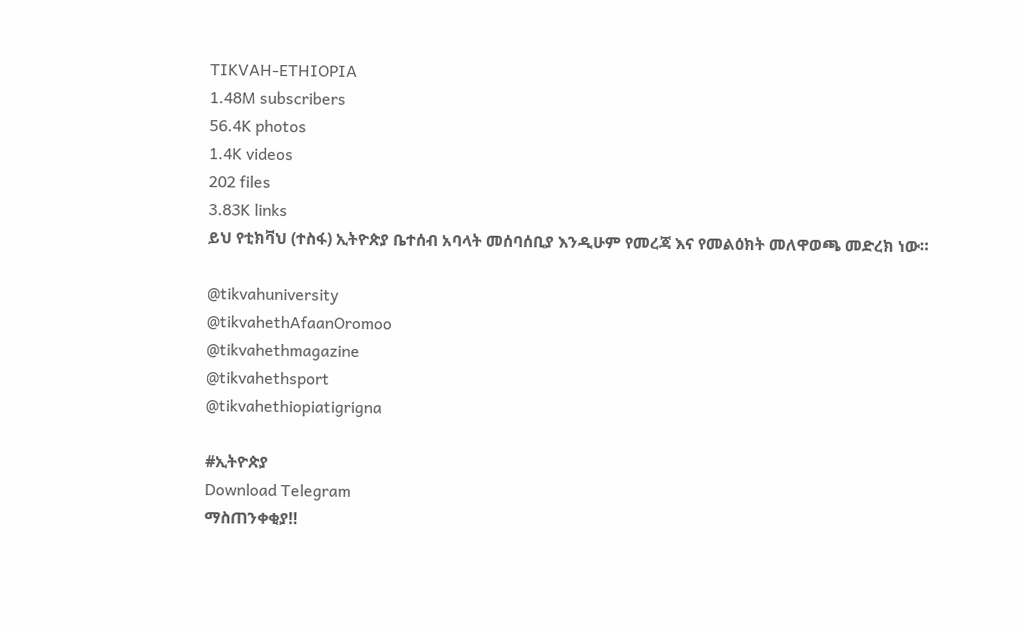TIKVAH-ETHIOPIA
1.48M subscribers
56.4K photos
1.4K videos
202 files
3.83K links
ይህ የቲክቫህ (ተስፋ) ኢትዮጵያ ቤተሰብ አባላት መሰባሰቢያ እንዲሁም የመረጃ እና የመልዕክት መለዋወጫ መድረክ ነው።

@tikvahuniversity
@tikvahethAfaanOromoo
@tikvahethmagazine
@tikvahethsport
@tikvahethiopiatigrigna

#ኢትዮጵያ
Download Telegram
ማስጠንቀቂያ‼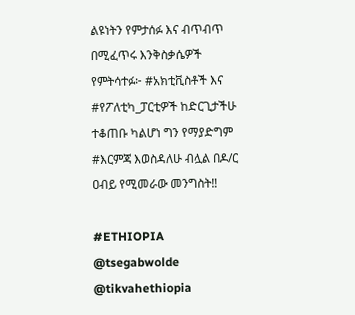ልዩነትን የምታሰፉ እና ብጥብጥ በሚፈጥሩ እንቅስቃሴዎች የምትሳተፉ፦ #አክቲቪስቶች እና #የፖለቲካ_ፓርቲዎች ከድርጊታችሁ ተቆጠቡ ካልሆነ ግን የማያድግም #እርምጃ እወስዳለሁ ብሏል በዶ/ር ዐብይ የሚመራው መንግስት‼

#ETHIOPIA
@tsegabwolde @tikvahethiopia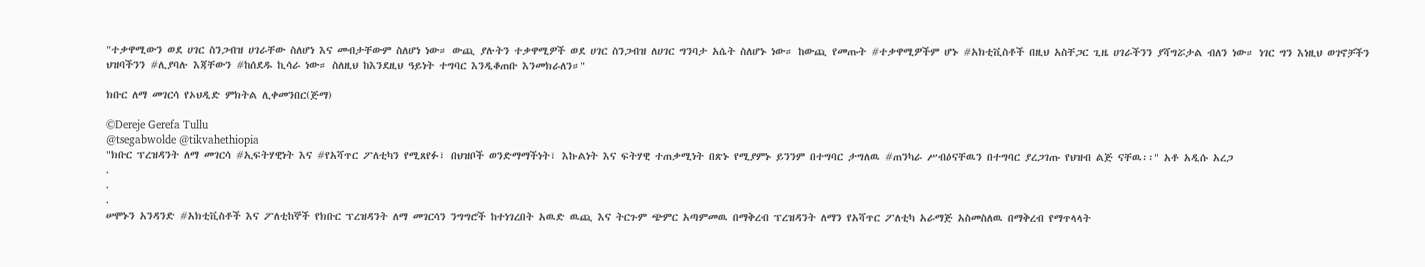"ተቃዋሚውን ወደ ሀገር ስንጋብዝ ሀገራቸው ስለሆነ እና መብታቸውም ስለሆነ ነው። ውጪ ያሉትን ተቃዋሚዎች ወደ ሀገር ስንጋብዝ ለሀገር ግንባታ አሴት ስለሆኑ ነው። ከውጪ የመጡት #ተቃዋሚዎችም ሆኑ #አክቲቪስቶች በዚህ አስቸጋር ጊዜ ሀገራችንን ያሻግሯታል ብለን ነው። ነገር ግን እነዚህ ወገኖቻችን ህዝባችንን #ሊያባሉ እጃቸውን #ከሰደዱ ኪሳራ ነው። ስለዚህ ከእንደዚህ ዓይነት ተግባር እንዲቆጠቡ እንመክራለን።"

ክቡር ለማ መገርሳ የኦህዲድ ምክትል ሊቀመንበር(ጅማ)

©Dereje Gerefa Tullu
@tsegabwolde @tikvahethiopia
"ክቡር ፕረዝዳንት ለማ መገርሳ #ኢፍትሃዊነት እና #የአሻጥር ፖለቲካን የሚጸየፉ፣ በህዝቦች ወንድማማችነት፣ እኩልነት እና ፍትሃዊ ተጠቃሚነት በጽኑ የሚያምኑ ይንንም በተግባር ታግለዉ #ጠንካራ ሥብዕናቸዉን በተግባር ያረጋገጡ የህዝብ ልጅ ናቸዉ፡፡" አቶ አዲሱ አረጋ
.
.
.
ሠሞኑን አንዳንድ #አክቲቪስቶች እና ፖለቲከኞች የክቡር ፕረዝዳንት ለማ መገርሳን ንግግሮች ከተነገረበት አዉድ ዉጪ እና ትርጉም ጭምር አጣምመዉ በማቅረብ ፕረዝዳንት ለማን የአሻጥር ፖለቲካ አራማጅ አስመስለዉ በማቅረብ የማጥላላት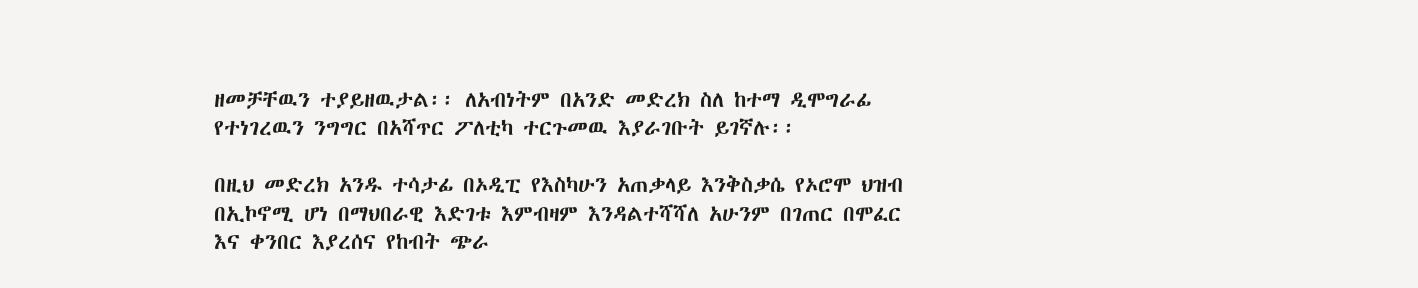ዘመቻቸዉን ተያይዘዉታል፡፡ ለአብነትም በአንድ መድረክ ስለ ከተማ ዲሞግራፊ የተነገረዉን ንግግር በአሻጥር ፖለቲካ ተርጉመዉ እያራገቡት ይገኛሉ፡፡

በዚህ መድረክ አንዱ ተሳታፊ በኦዲፒ የእስካሁን አጠቃላይ እንቅስቃሴ የኦሮሞ ህዝብ በኢኮኖሚ ሆነ በማህበራዊ እድገቱ እምብዛም እንዳልተሻሻለ አሁንም በገጠር በሞፈር እና ቀንበር እያረሰና የከብት ጭራ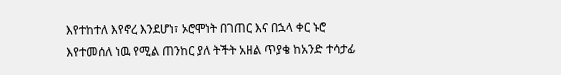እየተከተለ እየኖረ እንደሆነ፣ ኦሮሞነት በገጠር እና በኋላ ቀር ኑሮ እየተመሰለ ነዉ የሚል ጠንከር ያለ ትችት አዘል ጥያቄ ከአንድ ተሳታፊ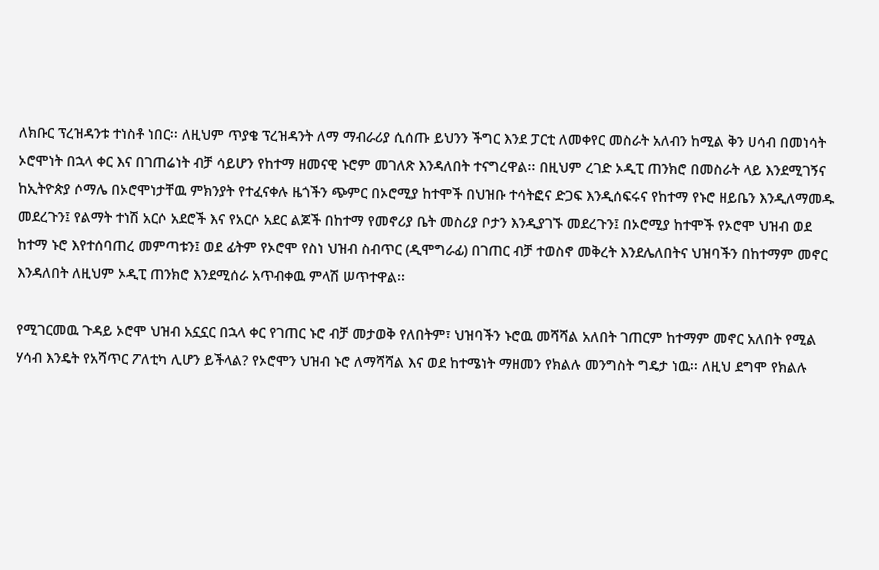ለክቡር ፕረዝዳንቱ ተነስቶ ነበር፡፡ ለዚህም ጥያቄ ፕረዝዳንት ለማ ማብራሪያ ሲሰጡ ይህንን ችግር እንደ ፓርቲ ለመቀየር መስራት አለብን ከሚል ቅን ሀሳብ በመነሳት ኦሮሞነት በኋላ ቀር እና በገጠሬነት ብቻ ሳይሆን የከተማ ዘመናዊ ኑሮም መገለጽ እንዳለበት ተናግረዋል፡፡ በዚህም ረገድ ኦዲፒ ጠንክሮ በመስራት ላይ እንደሚገኝና ከኢትዮጵያ ሶማሌ በኦሮሞነታቸዉ ምክንያት የተፈናቀሉ ዜጎችን ጭምር በኦሮሚያ ከተሞች በህዝቡ ተሳትፎና ድጋፍ እንዲሰፍሩና የከተማ የኑሮ ዘይቤን እንዲለማመዱ መደረጉን፤ የልማት ተነሽ አርሶ አደሮች እና የአርሶ አደር ልጆች በከተማ የመኖሪያ ቤት መስሪያ ቦታን እንዲያገኙ መደረጉን፤ በኦሮሚያ ከተሞች የኦሮሞ ህዝብ ወደ ከተማ ኑሮ እየተሰባጠረ መምጣቱን፤ ወደ ፊትም የኦሮሞ የስነ ህዝብ ስብጥር (ዲሞግራፊ) በገጠር ብቻ ተወስኖ መቅረት እንደሌለበትና ህዝባችን በከተማም መኖር እንዳለበት ለዚህም ኦዲፒ ጠንክሮ እንደሚሰራ አጥብቀዉ ምላሽ ሠጥተዋል፡፡

የሚገርመዉ ጉዳይ ኦሮሞ ህዝብ አኗኗር በኋላ ቀር የገጠር ኑሮ ብቻ መታወቅ የለበትም፣ ህዝባችን ኑሮዉ መሻሻል አለበት ገጠርም ከተማም መኖር አለበት የሚል ሃሳብ እንዴት የአሻጥር ፖለቲካ ሊሆን ይችላል? የኦሮሞን ህዝብ ኑሮ ለማሻሻል እና ወደ ከተሜነት ማዘመን የክልሉ መንግስት ግዴታ ነዉ፡፡ ለዚህ ደግሞ የክልሉ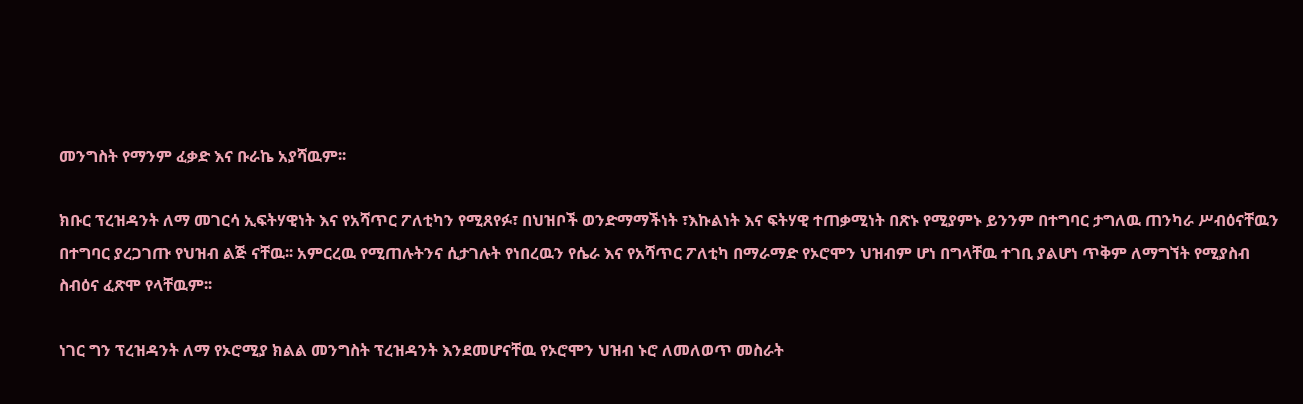መንግስት የማንም ፈቃድ እና ቡራኬ አያሻዉም፡፡

ክቡር ፕረዝዳንት ለማ መገርሳ ኢፍትሃዊነት እና የአሻጥር ፖለቲካን የሚጸየፉ፣ በህዝቦች ወንድማማችነት ፣እኩልነት እና ፍትሃዊ ተጠቃሚነት በጽኑ የሚያምኑ ይንንም በተግባር ታግለዉ ጠንካራ ሥብዕናቸዉን በተግባር ያረጋገጡ የህዝብ ልጅ ናቸዉ፡፡ አምርረዉ የሚጠሉትንና ሲታገሉት የነበረዉን የሴራ እና የአሻጥር ፖለቲካ በማራማድ የኦሮሞን ህዝብም ሆነ በግላቸዉ ተገቢ ያልሆነ ጥቅም ለማግኘት የሚያስብ ስብዕና ፈጽሞ የላቸዉም፡፡

ነገር ግን ፕረዝዳንት ለማ የኦሮሚያ ክልል መንግስት ፕረዝዳንት እንደመሆናቸዉ የኦሮሞን ህዝብ ኑሮ ለመለወጥ መስራት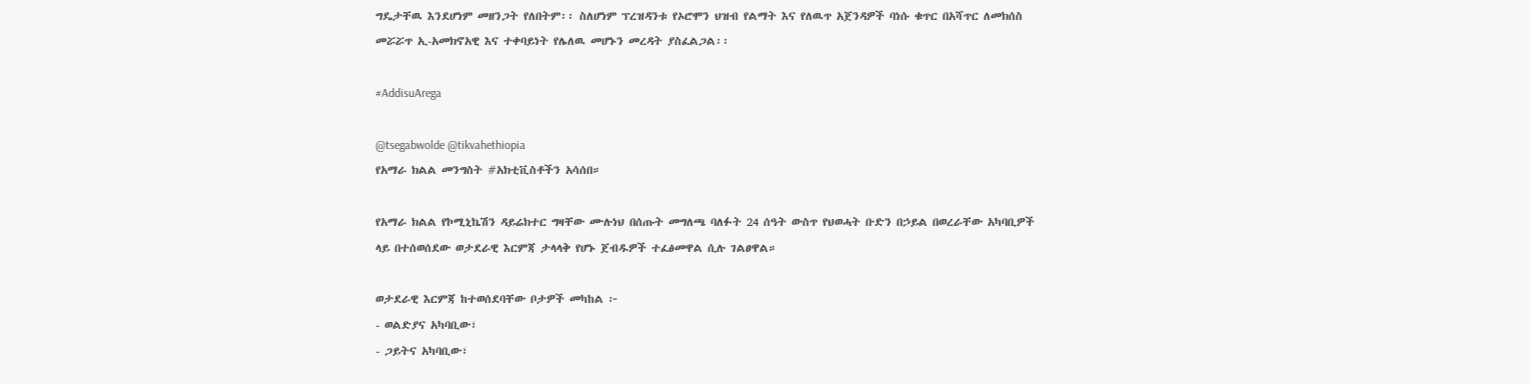ግዴታቸዉ እንደሆነም መዘንጋት የለበትም፡፡ ስለሆነም ፕረዝዳንቱ የኦሮሞን ህዝብ የልማት እና የለዉጥ አጀንዳዎች ባነሱ ቁጥር በአሻጥር ለመክሰስ መሯሯጥ ኢ-አመክኖአዊ እና ተቀባይነት የሌለዉ መሆኑን መረዳት ያስፈልጋል፡፡

#AddisuArega

@tsegabwolde @tikvahethiopia
የአማራ ክልል መንግስት #አክቲቪስቶችን አሳሰበ።

የአማራ ክልል የኮሚኒኬሽን ዳይሬክተር ግዛቸው ሙሉነህ በሰጡት መግለጫ ባለፉት 24 ሰዓት ውስጥ የህወሓት ቡድን በኃይል በወረራቸው አካባቢዎች ላይ በተሰወሰደው ወታደራዊ እርምጃ ታላላቅ የሆኑ ጀብዱዎች ተፈፅመዋል ሲሉ ገልፀዋል።

ወታደራዊ እርምጃ ከተወሰደባቸው ቦታዎች መካከል ፦
- ወልድያና አካባቢው፣
- ጋይትና አካባቢው፣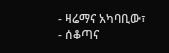- ዛሬማና አካባቢው፣
- ሰቆጣና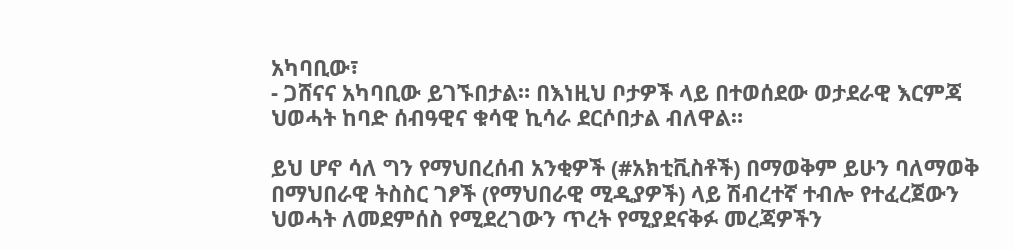አካባቢው፣
- ጋሸናና አካባቢው ይገኙበታል። በእነዚህ ቦታዎች ላይ በተወሰደው ወታደራዊ እርምጃ ህወሓት ከባድ ሰብዓዊና ቁሳዊ ኪሳራ ደርሶበታል ብለዋል።

ይህ ሆኖ ሳለ ግን የማህበረሰብ አንቂዎች (#አክቲቪስቶች) በማወቅም ይሁን ባለማወቅ በማህበራዊ ትስስር ገፆች (የማህበራዊ ሚዲያዎች) ላይ ሽብረተኛ ተብሎ የተፈረጀውን ህወሓት ለመደምሰስ የሚደረገውን ጥረት የሚያደናቅፉ መረጃዎችን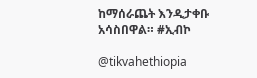ከማሰራጨት እንዲታቀቡ አሳስበዋል። #ኢብኮ

@tikvahethiopia